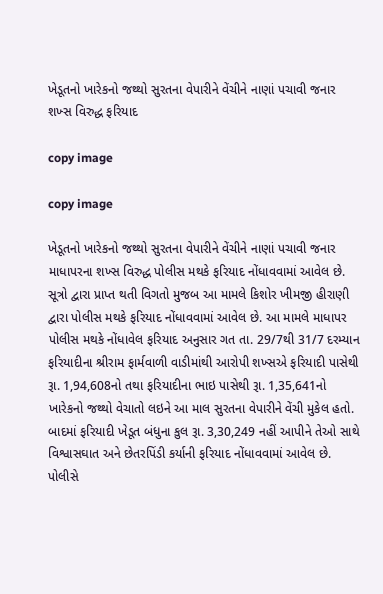ખેડૂતનો ખારેકનો જથ્થો સુરતના વેપારીને વેંચીને નાણાં પચાવી જનાર શખ્સ વિરુદ્ધ ફરિયાદ

copy image

copy image

ખેડૂતનો ખારેકનો જથ્થો સુરતના વેપારીને વેંચીને નાણાં પચાવી જનાર માધાપરના શખ્સ વિરુદ્ધ પોલીસ મથકે ફરિયાદ નોંધાવવામાં આવેલ છે. સૂત્રો દ્વારા પ્રાપ્ત થતી વિગતો મુજબ આ મામલે કિશોર ખીમજી હીરાણી દ્વારા પોલીસ મથકે ફરિયાદ નોંધાવવામાં આવેલ છે. આ મામલે માધાપર પોલીસ મથકે નોંધાવેલ ફરિયાદ અનુસાર ગત તા. 29/7થી 31/7 દરમ્યાન ફરિયાદીના શ્રીરામ ફાર્મવાળી વાડીમાંથી આરોપી શખ્સએ ફરિયાદી પાસેથી રૂા. 1,94,608નો તથા ફરિયાદીના ભાઇ પાસેથી રૂા. 1,35,641નો ખારેકનો જથ્થો વેચાતો લઇને આ માલ સુરતના વેપારીને વેંચી મુકેલ હતો. બાદમાં ફરિયાદી ખેડૂત બંધુના કુલ રૂા. 3,30,249 નહીં આપીને તેઓ સાથે વિશ્વાસઘાત અને છેતરપિંડી કર્યાની ફરિયાદ નોંધાવવામાં આવેલ છે. પોલીસે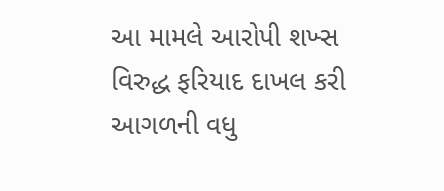આ મામલે આરોપી શખ્સ વિરુદ્ધ ફરિયાદ દાખલ કરી આગળની વધુ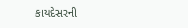કાયદેસરની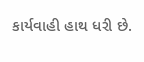કાર્યવાહી હાથ ધરી છે.